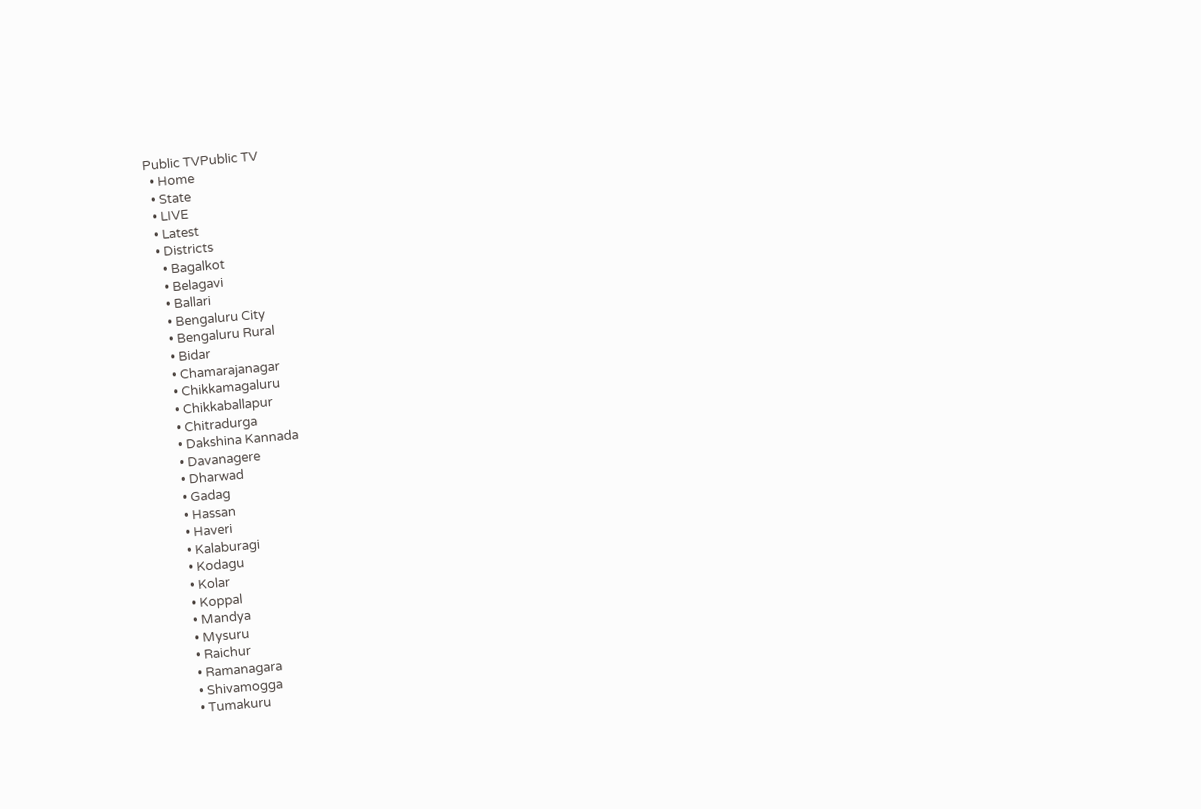Public TVPublic TV
  • Home
  • State
  • LIVE
  • Latest
  • Districts
    • Bagalkot
    • Belagavi
    • Ballari
    • Bengaluru City
    • Bengaluru Rural
    • Bidar
    • Chamarajanagar
    • Chikkamagaluru
    • Chikkaballapur
    • Chitradurga
    • Dakshina Kannada
    • Davanagere
    • Dharwad
    • Gadag
    • Hassan
    • Haveri
    • Kalaburagi
    • Kodagu
    • Kolar
    • Koppal
    • Mandya
    • Mysuru
    • Raichur
    • Ramanagara
    • Shivamogga
    • Tumakuru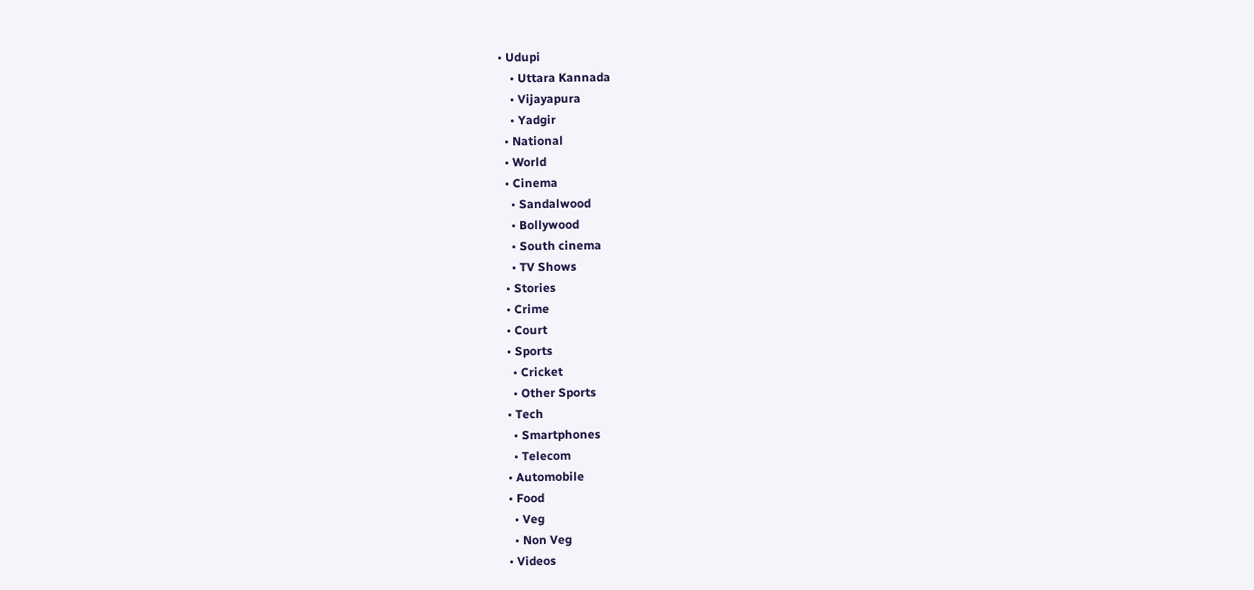• Udupi
    • Uttara Kannada
    • Vijayapura
    • Yadgir
  • National
  • World
  • Cinema
    • Sandalwood
    • Bollywood
    • South cinema
    • TV Shows
  • Stories
  • Crime
  • Court
  • Sports
    • Cricket
    • Other Sports
  • Tech
    • Smartphones
    • Telecom
  • Automobile
  • Food
    • Veg
    • Non Veg
  • Videos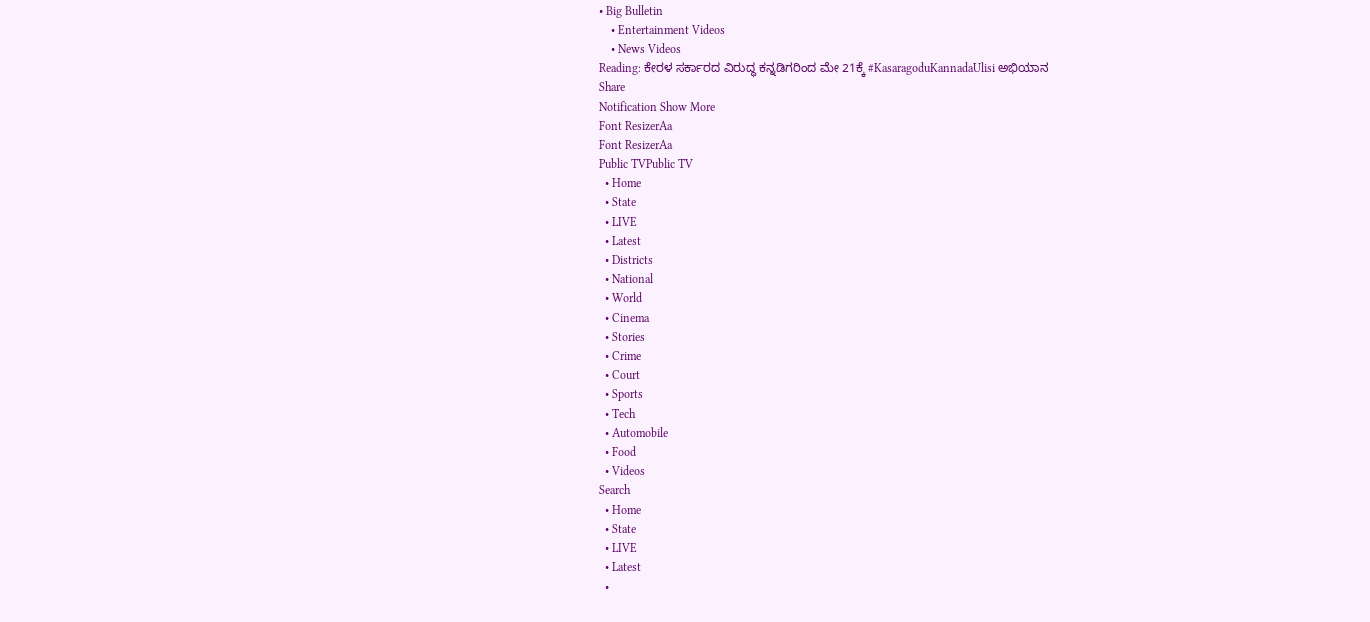• Big Bulletin
    • Entertainment Videos
    • News Videos
Reading: ಕೇರಳ ಸರ್ಕಾರದ ವಿರುದ್ಧ ಕನ್ನಡಿಗರಿಂದ ಮೇ 21ಕ್ಕೆ #KasaragoduKannadaUlisi ಅಭಿಯಾನ
Share
Notification Show More
Font ResizerAa
Font ResizerAa
Public TVPublic TV
  • Home
  • State
  • LIVE
  • Latest
  • Districts
  • National
  • World
  • Cinema
  • Stories
  • Crime
  • Court
  • Sports
  • Tech
  • Automobile
  • Food
  • Videos
Search
  • Home
  • State
  • LIVE
  • Latest
  •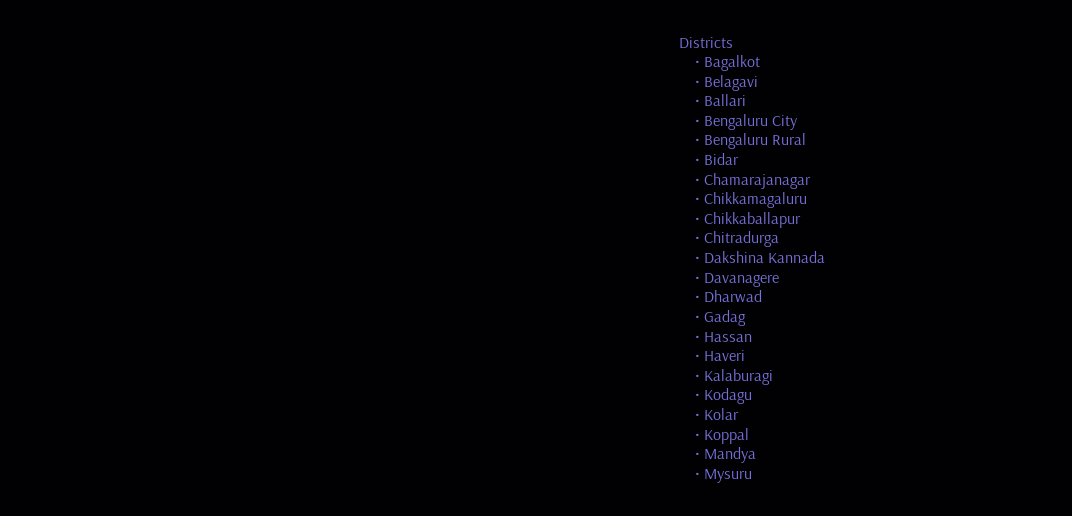Districts
    • Bagalkot
    • Belagavi
    • Ballari
    • Bengaluru City
    • Bengaluru Rural
    • Bidar
    • Chamarajanagar
    • Chikkamagaluru
    • Chikkaballapur
    • Chitradurga
    • Dakshina Kannada
    • Davanagere
    • Dharwad
    • Gadag
    • Hassan
    • Haveri
    • Kalaburagi
    • Kodagu
    • Kolar
    • Koppal
    • Mandya
    • Mysuru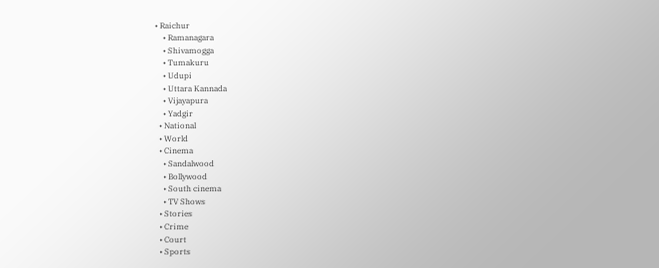• Raichur
    • Ramanagara
    • Shivamogga
    • Tumakuru
    • Udupi
    • Uttara Kannada
    • Vijayapura
    • Yadgir
  • National
  • World
  • Cinema
    • Sandalwood
    • Bollywood
    • South cinema
    • TV Shows
  • Stories
  • Crime
  • Court
  • Sports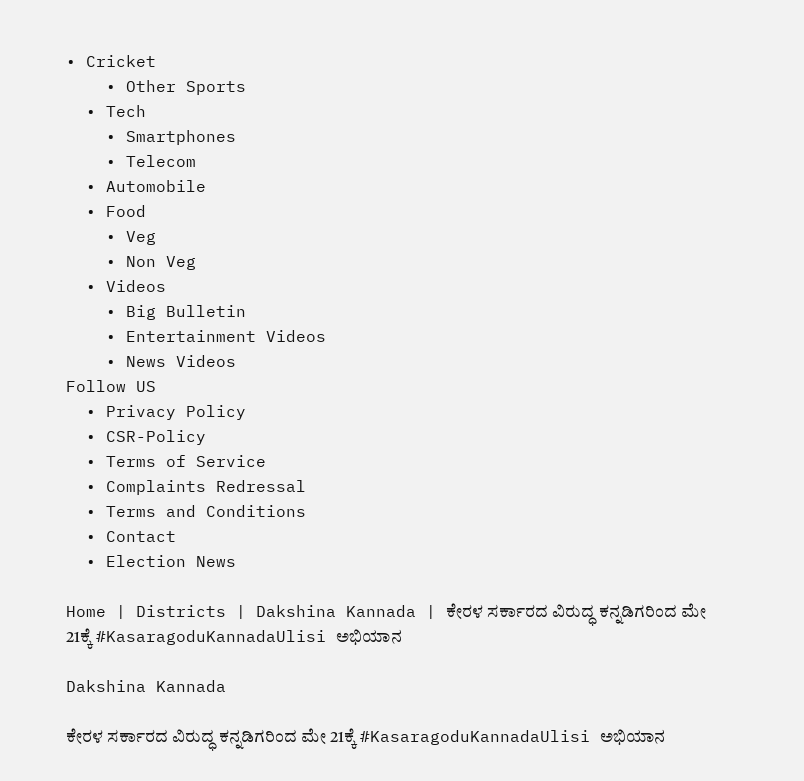• Cricket
    • Other Sports
  • Tech
    • Smartphones
    • Telecom
  • Automobile
  • Food
    • Veg
    • Non Veg
  • Videos
    • Big Bulletin
    • Entertainment Videos
    • News Videos
Follow US
  • Privacy Policy
  • CSR-Policy
  • Terms of Service
  • Complaints Redressal
  • Terms and Conditions
  • Contact
  • Election News

Home | Districts | Dakshina Kannada | ಕೇರಳ ಸರ್ಕಾರದ ವಿರುದ್ಧ ಕನ್ನಡಿಗರಿಂದ ಮೇ 21ಕ್ಕೆ #KasaragoduKannadaUlisi ಅಭಿಯಾನ

Dakshina Kannada

ಕೇರಳ ಸರ್ಕಾರದ ವಿರುದ್ಧ ಕನ್ನಡಿಗರಿಂದ ಮೇ 21ಕ್ಕೆ #KasaragoduKannadaUlisi ಅಭಿಯಾನ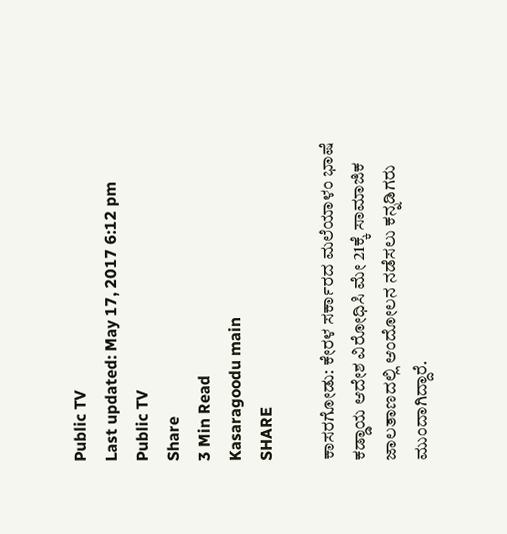Public TV
Last updated: May 17, 2017 6:12 pm
Public TV
Share
3 Min Read
Kasaragoodu main
SHARE

ಕಾಸರಗೋಡು: ಕೇರಳ ಸರ್ಕಾರದ ಮಲೆಯಾಳಂ ಭಾಷೆ ಕಡ್ಡಾಯ ಆದೇಶ ವಿರೋಧಿಸಿ ಮೇ 21ಕ್ಕೆ ಸಾಮಾಜಿಕ ಜಾಲತಾಣದಲ್ಲಿ ಆಂದೋಲನ ನಡೆಸಲು ಕನ್ನಡಿಗರು ಮುಂದಾಗಿದ್ದಾರೆ.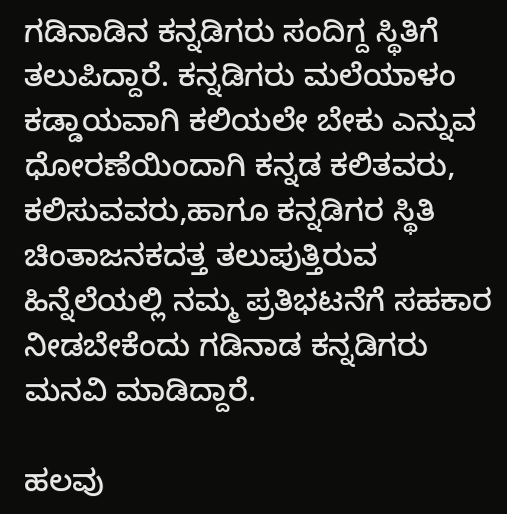ಗಡಿನಾಡಿನ ಕನ್ನಡಿಗರು ಸಂದಿಗ್ದ ಸ್ಥಿತಿಗೆ ತಲುಪಿದ್ದಾರೆ. ಕನ್ನಡಿಗರು ಮಲೆಯಾಳಂ ಕಡ್ಡಾಯವಾಗಿ ಕಲಿಯಲೇ ಬೇಕು ಎನ್ನುವ ಧೋರಣೆಯಿಂದಾಗಿ ಕನ್ನಡ ಕಲಿತವರು, ಕಲಿಸುವವರು,ಹಾಗೂ ಕನ್ನಡಿಗರ ಸ್ಥಿತಿ ಚಿಂತಾಜನಕದತ್ತ ತಲುಪುತ್ತಿರುವ ಹಿನ್ನೆಲೆಯಲ್ಲಿ ನಮ್ಮ ಪ್ರತಿಭಟನೆಗೆ ಸಹಕಾರ ನೀಡಬೇಕೆಂದು ಗಡಿನಾಡ ಕನ್ನಡಿಗರು ಮನವಿ ಮಾಡಿದ್ದಾರೆ.

ಹಲವು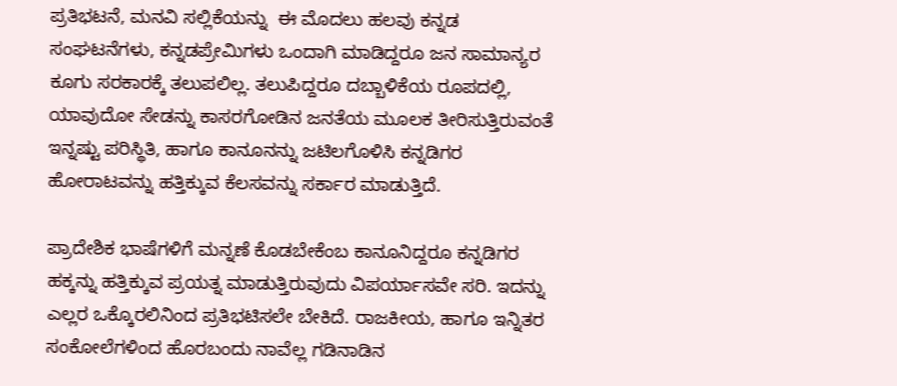ಪ್ರತಿಭಟನೆ, ಮನವಿ ಸಲ್ಲಿಕೆಯನ್ನು  ಈ ಮೊದಲು ಹಲವು ಕನ್ನಡ ಸಂಘಟನೆಗಳು, ಕನ್ನಡಪ್ರೇಮಿಗಳು ಒಂದಾಗಿ ಮಾಡಿದ್ದರೂ ಜನ ಸಾಮಾನ್ಯರ ಕೂಗು ಸರಕಾರಕ್ಕೆ ತಲುಪಲಿಲ್ಲ. ತಲುಪಿದ್ದರೂ ದಬ್ಬಾಳಿಕೆಯ ರೂಪದಲ್ಲಿ, ಯಾವುದೋ ಸೇಡನ್ನು ಕಾಸರಗೋಡಿನ ಜನತೆಯ ಮೂಲಕ ತೀರಿಸುತ್ತಿರುವಂತೆ ಇನ್ನಷ್ಟು ಪರಿಸ್ಥಿತಿ, ಹಾಗೂ ಕಾನೂನನ್ನು ಜಟಿಲಗೊಳಿಸಿ ಕನ್ನಡಿಗರ ಹೋರಾಟವನ್ನು ಹತ್ತಿಕ್ಕುವ ಕೆಲಸವನ್ನು ಸರ್ಕಾರ ಮಾಡುತ್ತಿದೆ.

ಪ್ರಾದೇಶಿಕ ಭಾಷೆಗಳಿಗೆ ಮನ್ನಣೆ ಕೊಡಬೇಕೆಂಬ ಕಾನೂನಿದ್ದರೂ ಕನ್ನಡಿಗರ ಹಕ್ಕನ್ನು ಹತ್ತಿಕ್ಕುವ ಪ್ರಯತ್ನ ಮಾಡುತ್ತಿರುವುದು ವಿಪರ್ಯಾಸವೇ ಸರಿ. ಇದನ್ನು ಎಲ್ಲರ ಒಕ್ಕೊರಲಿನಿಂದ ಪ್ರತಿಭಟಿಸಲೇ ಬೇಕಿದೆ. ರಾಜಕೀಯ, ಹಾಗೂ ಇನ್ನಿತರ ಸಂಕೋಲೆಗಳಿಂದ ಹೊರಬಂದು ನಾವೆಲ್ಲ ಗಡಿನಾಡಿನ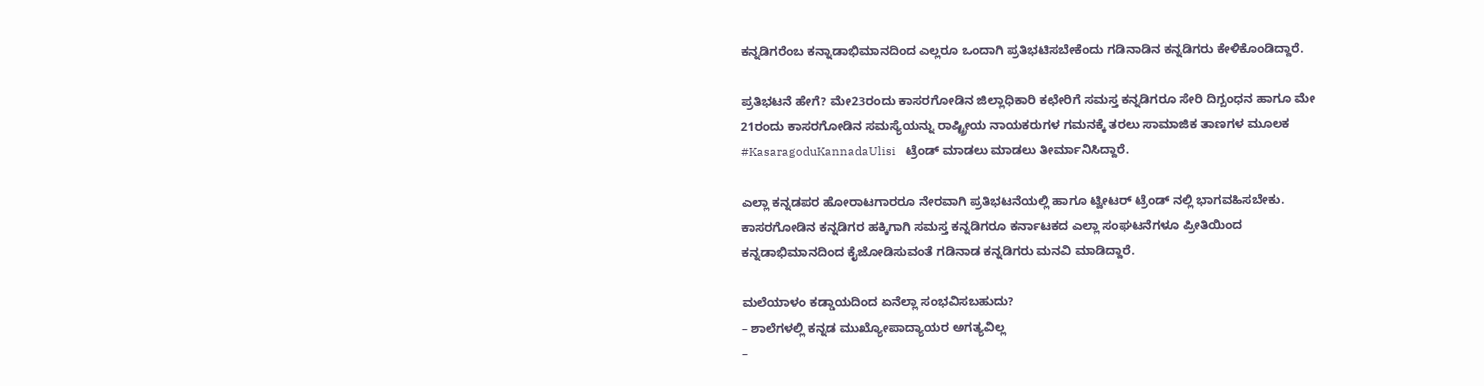ಕನ್ನಡಿಗರೆಂಬ ಕನ್ನಾಡಾಭಿಮಾನದಿಂದ ಎಲ್ಲರೂ ಒಂದಾಗಿ ಪ್ರತಿಭಟಿಸಬೇಕೆಂದು ಗಡಿನಾಡಿನ ಕನ್ನಡಿಗರು ಕೇಳಿಕೊಂಡಿದ್ದಾರೆ.

ಪ್ರತಿಭಟನೆ ಹೇಗೆ? ಮೇ23ರಂದು ಕಾಸರಗೋಡಿನ ಜಿಲ್ಲಾಧಿಕಾರಿ ಕಛೇರಿಗೆ ಸಮಸ್ತ ಕನ್ನಡಿಗರೂ ಸೇರಿ ದಿಗ್ಬಂಧನ ಹಾಗೂ ಮೇ 21ರಂದು ಕಾಸರಗೋಡಿನ ಸಮಸ್ಯೆಯನ್ನು ರಾಷ್ಟ್ರೀಯ ನಾಯಕರುಗಳ ಗಮನಕ್ಕೆ ತರಲು ಸಾಮಾಜಿಕ ತಾಣಗಳ ಮೂಲಕ #KasaragoduKannadaUlisi   ಟ್ರೆಂಡ್ ಮಾಡಲು ಮಾಡಲು ತೀರ್ಮಾನಿಸಿದ್ದಾರೆ.

ಎಲ್ಲಾ ಕನ್ನಡಪರ ಹೋರಾಟಗಾರರೂ ನೇರವಾಗಿ ಪ್ರತಿಭಟನೆಯಲ್ಲಿ ಹಾಗೂ ಟ್ವೀಟರ್ ಟ್ರೆಂಡ್ ನಲ್ಲಿ ಭಾಗವಹಿಸಬೇಕು. ಕಾಸರಗೋಡಿನ ಕನ್ನಡಿಗರ ಹಕ್ಕಿಗಾಗಿ ಸಮಸ್ತ ಕನ್ನಡಿಗರೂ ಕರ್ನಾಟಕದ ಎಲ್ಲಾ ಸಂಘಟನೆಗಳೂ ಪ್ರೀತಿಯಿಂದ ಕನ್ನಡಾಭಿಮಾನದಿಂದ ಕೈಜೋಡಿಸುವಂತೆ ಗಡಿನಾಡ ಕನ್ನಡಿಗರು ಮನವಿ ಮಾಡಿದ್ದಾರೆ.

ಮಲೆಯಾಳಂ ಕಡ್ಡಾಯದಿಂದ ಏನೆಲ್ಲಾ ಸಂಭವಿಸಬಹುದು?
– ಶಾಲೆಗಳಲ್ಲಿ ಕನ್ನಡ ಮುಖ್ಯೋಪಾದ್ಯಾಯರ ಅಗತ್ಯವಿಲ್ಲ
–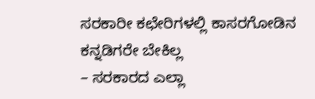ಸರಕಾರೀ ಕಛೇರಿಗಳಲ್ಲಿ ಕಾಸರಗೋಡಿನ ಕನ್ನಡಿಗರೇ ಬೇಕಿಲ್ಲ
– ಸರಕಾರದ ಎಲ್ಲಾ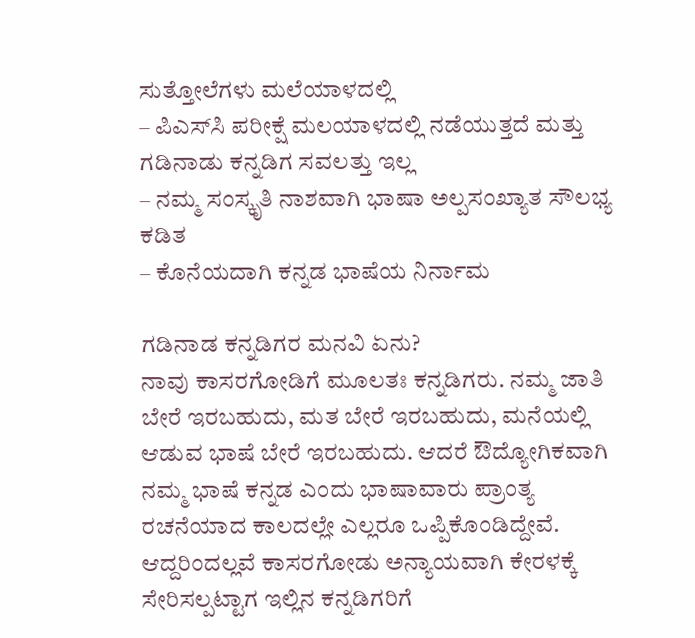ಸುತ್ತೋಲೆಗಳು ಮಲೆಯಾಳದಲ್ಲಿ
– ಪಿಎಸ್‍ಸಿ ಪರೀಕ್ಷೆ ಮಲಯಾಳದಲ್ಲಿ ನಡೆಯುತ್ತದೆ ಮತ್ತು ಗಡಿನಾಡು ಕನ್ನಡಿಗ ಸವಲತ್ತು ಇಲ್ಲ
– ನಮ್ಮ ಸಂಸ್ಕೃತಿ ನಾಶವಾಗಿ ಭಾಷಾ ಅಲ್ಪಸಂಖ್ಯಾತ ಸೌಲಭ್ಯ ಕಡಿತ
– ಕೊನೆಯದಾಗಿ ಕನ್ನಡ ಭಾಷೆಯ ನಿರ್ನಾಮ

ಗಡಿನಾಡ ಕನ್ನಡಿಗರ ಮನವಿ ಏನು?
ನಾವು ಕಾಸರಗೋಡಿಗೆ ಮೂಲತಃ ಕನ್ನಡಿಗರು. ನಮ್ಮ ಜಾತಿ ಬೇರೆ ಇರಬಹುದು, ಮತ ಬೇರೆ ಇರಬಹುದು, ಮನೆಯಲ್ಲಿ ಆಡುವ ಭಾಷೆ ಬೇರೆ ಇರಬಹುದು. ಆದರೆ ಔದ್ಯೋಗಿಕವಾಗಿ ನಮ್ಮ ಭಾಷೆ ಕನ್ನಡ ಎಂದು ಭಾಷಾವಾರು ಪ್ರಾಂತ್ಯ ರಚನೆಯಾದ ಕಾಲದಲ್ಲೇ ಎಲ್ಲರೂ ಒಪ್ಪಿಕೊಂಡಿದ್ದೇವೆ. ಆದ್ದರಿಂದಲ್ಲವೆ ಕಾಸರಗೋಡು ಅನ್ಯಾಯವಾಗಿ ಕೇರಳಕ್ಕೆ ಸೇರಿಸಲ್ಪಟ್ಟಾಗ ಇಲ್ಲಿನ ಕನ್ನಡಿಗರಿಗೆ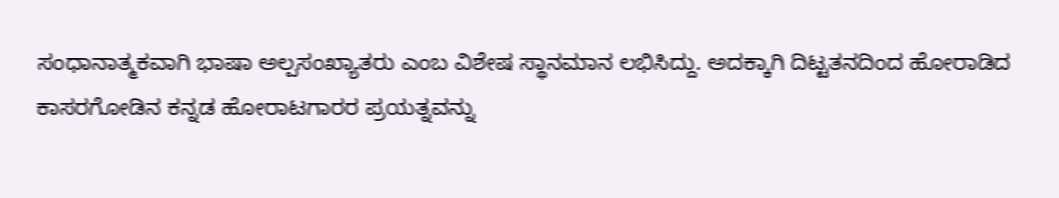ಸಂಧಾನಾತ್ಮಕವಾಗಿ ಭಾಷಾ ಅಲ್ಪಸಂಖ್ಯಾತರು ಎಂಬ ವಿಶೇಷ ಸ್ಥಾನಮಾನ ಲಭಿಸಿದ್ದು. ಅದಕ್ಕಾಗಿ ದಿಟ್ಟತನದಿಂದ ಹೋರಾಡಿದ ಕಾಸರಗೋಡಿನ ಕನ್ನಡ ಹೋರಾಟಗಾರರ ಪ್ರಯತ್ನವನ್ನು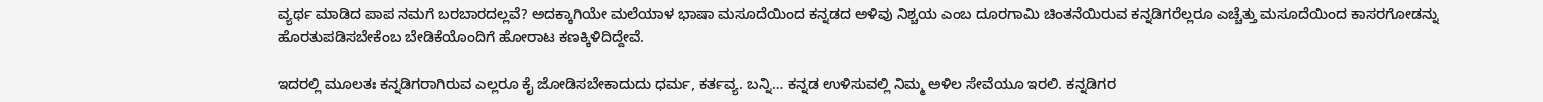ವ್ಯರ್ಥ ಮಾಡಿದ ಪಾಪ ನಮಗೆ ಬರಬಾರದಲ್ಲವೆ? ಅದಕ್ಕಾಗಿಯೇ ಮಲೆಯಾಳ ಭಾಷಾ ಮಸೂದೆಯಿಂದ ಕನ್ನಡದ ಅಳಿವು ನಿಶ್ಚಯ ಎಂಬ ದೂರಗಾಮಿ ಚಿಂತನೆಯಿರುವ ಕನ್ನಡಿಗರೆಲ್ಲರೂ ಎಚ್ಚೆತ್ತು ಮಸೂದೆಯಿಂದ ಕಾಸರಗೋಡನ್ನು ಹೊರತುಪಡಿಸಬೇಕೆಂಬ ಬೇಡಿಕೆಯೊಂದಿಗೆ ಹೋರಾಟ ಕಣಕ್ಕಿಳಿದಿದ್ದೇವೆ.

ಇದರಲ್ಲಿ ಮೂಲತಃ ಕನ್ನಡಿಗರಾಗಿರುವ ಎಲ್ಲರೂ ಕೈ ಜೋಡಿಸಬೇಕಾದುದು ಧರ್ಮ, ಕರ್ತವ್ಯ. ಬನ್ನಿ… ಕನ್ನಡ ಉಳಿಸುವಲ್ಲಿ ನಿಮ್ಮ ಅಳಿಲ ಸೇವೆಯೂ ಇರಲಿ. ಕನ್ನಡಿಗರ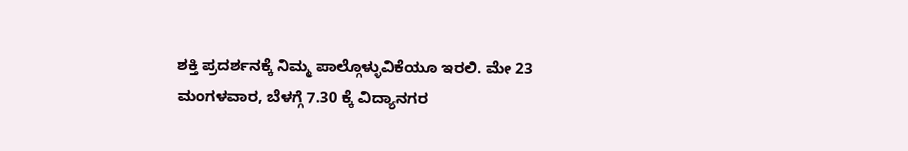ಶಕ್ತಿ ಪ್ರದರ್ಶನಕ್ಕೆ ನಿಮ್ಮ ಪಾಲ್ಗೊಳ್ಳುವಿಕೆಯೂ ಇರಲಿ. ಮೇ 23 ಮಂಗಳವಾರ, ಬೆಳಗ್ಗೆ 7.30 ಕ್ಕೆ ವಿದ್ಯಾನಗರ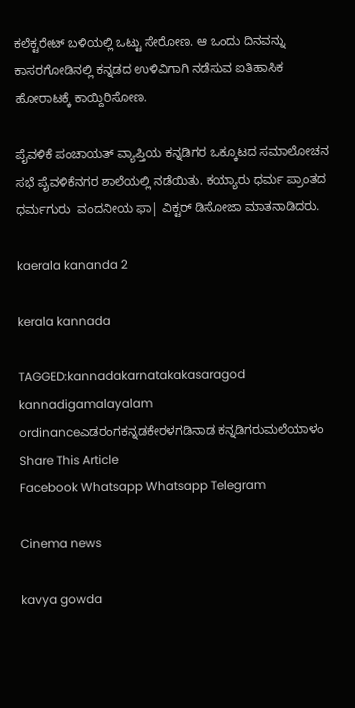ಕಲೆಕ್ಟರೇಟ್ ಬಳಿಯಲ್ಲಿ ಒಟ್ಟು ಸೇರೋಣ. ಆ ಒಂದು ದಿನವನ್ನು ಕಾಸರಗೋಡಿನಲ್ಲಿ ಕನ್ನಡದ ಉಳಿವಿಗಾಗಿ ನಡೆಸುವ ಐತಿಹಾಸಿಕ ಹೋರಾಟಕ್ಕೆ ಕಾಯ್ದಿರಿಸೋಣ.

ಪೈವಳಿಕೆ ಪಂಚಾಯತ್ ವ್ಯಾಪ್ತಿಯ ಕನ್ನಡಿಗರ ಒಕ್ಕೂಟದ ಸಮಾಲೋಚನ ಸಭೆ ಪೈವಳಿಕೆನಗರ ಶಾಲೆಯಲ್ಲಿ ನಡೆಯಿತು. ಕಯ್ಯಾರು ಧರ್ಮ ಪ್ರಾಂತದ ಧರ್ಮಗುರು  ವಂದನೀಯ ಫಾ| ವಿಕ್ಟರ್ ಡಿಸೋಜಾ ಮಾತನಾಡಿದರು.

kaerala kananda 2

kerala kannada

TAGGED:kannadakarnatakakasaragod kannadigamalayalam ordinanceಎಡರಂಗಕನ್ನಡಕೇರಳಗಡಿನಾಡ ಕನ್ನಡಿಗರುಮಲೆಯಾಳಂ
Share This Article
Facebook Whatsapp Whatsapp Telegram

Cinema news

kavya gowda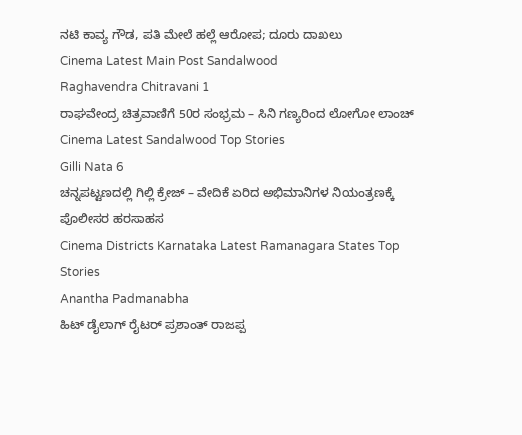ನಟಿ ಕಾವ್ಯ ಗೌಡ, ಪತಿ ಮೇಲೆ ಹಲ್ಲೆ ಆರೋಪ; ದೂರು ದಾಖಲು
Cinema Latest Main Post Sandalwood
Raghavendra Chitravani 1
ರಾಘವೇಂದ್ರ ಚಿತ್ರವಾಣಿಗೆ 50ರ ಸಂಭ್ರಮ – ಸಿನಿ ಗಣ್ಯರಿಂದ ಲೋಗೋ ಲಾಂಚ್
Cinema Latest Sandalwood Top Stories
Gilli Nata 6
ಚನ್ನಪಟ್ಟಣದಲ್ಲಿ ಗಿಲ್ಲಿ ಕ್ರೇಜ್ – ವೇದಿಕೆ ಏರಿದ ಅಭಿಮಾನಿಗಳ ನಿಯಂತ್ರಣಕ್ಕೆ ಪೊಲೀಸರ ಹರಸಾಹಸ
Cinema Districts Karnataka Latest Ramanagara States Top Stories
Anantha Padmanabha
ಹಿಟ್‌ ಡೈಲಾಗ್‌ ರೈಟರ್‌ ಪ್ರಶಾಂತ್‌ ರಾಜಪ್ಪ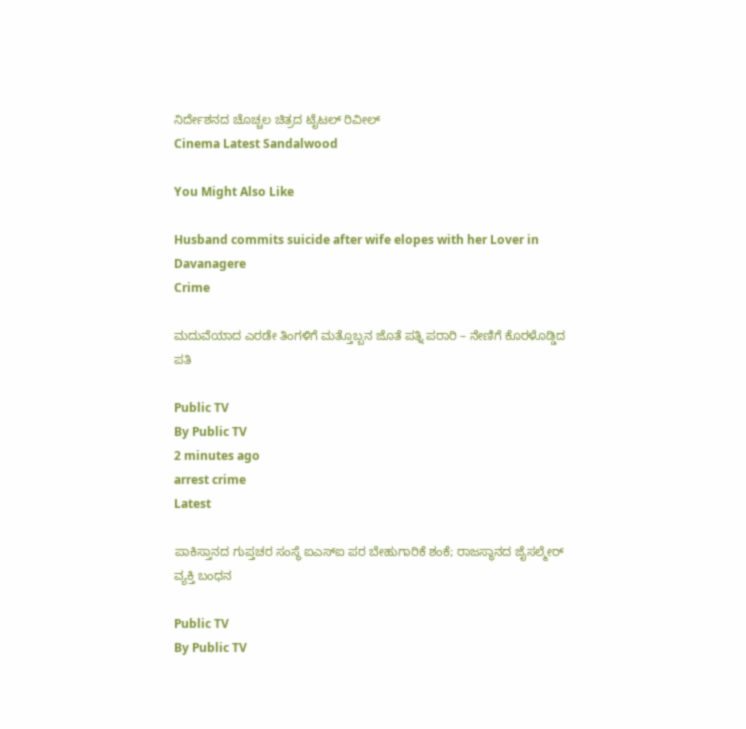ನಿರ್ದೇಶನದ ಚೊಚ್ಚಲ ಚಿತ್ರದ ಟೈಟಲ್ ರಿವೀಲ್
Cinema Latest Sandalwood

You Might Also Like

Husband commits suicide after wife elopes with her Lover in Davanagere
Crime

ಮದುವೆಯಾದ ಎರಡೇ ತಿಂಗಳಿಗೆ ಮತ್ತೊಬ್ಬನ ಜೊತೆ ಪತ್ನಿ ಪರಾರಿ – ನೇಣಿಗೆ ಕೊರಳೊಡ್ಡಿದ ಪತಿ

Public TV
By Public TV
2 minutes ago
arrest crime
Latest

ಪಾಕಿಸ್ತಾನದ ಗುಪ್ತಚರ ಸಂಸ್ಥೆ ಐಎಸ್‌ಐ ಪರ ಬೇಹುಗಾರಿಕೆ ಶಂಕೆ; ರಾಜಸ್ಥಾನದ ಜೈಸಲ್ಮೇರ್‌ ವ್ಯಕ್ತಿ ಬಂಧನ

Public TV
By Public TV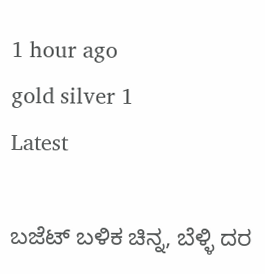1 hour ago
gold silver 1
Latest

ಬಜೆಟ್‌ ಬಳಿಕ ಚಿನ್ನ, ಬೆಳ್ಳಿ ದರ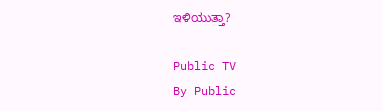ಇಳಿಯುತ್ತಾ?

Public TV
By Public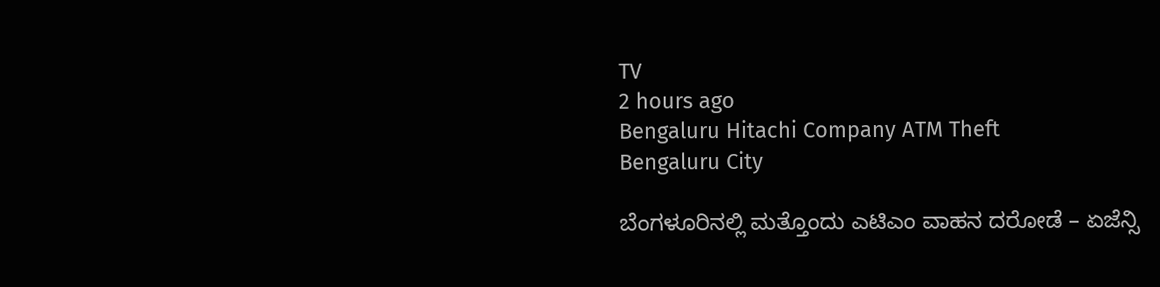TV
2 hours ago
Bengaluru Hitachi Company ATM Theft
Bengaluru City

ಬೆಂಗಳೂರಿನಲ್ಲಿ ಮತ್ತೊಂದು ಎಟಿಎಂ ವಾಹನ ದರೋಡೆ – ಏಜೆನ್ಸಿ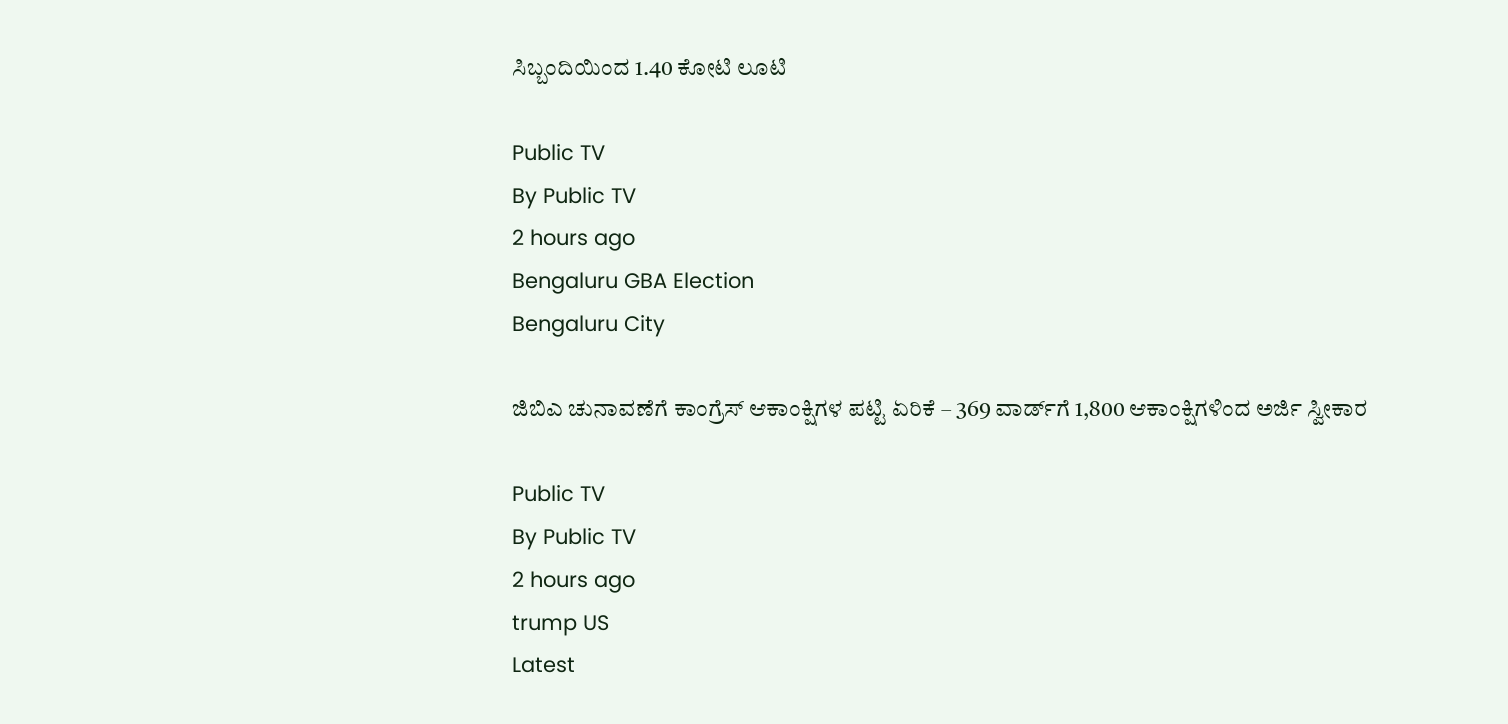ಸಿಬ್ಬಂದಿಯಿಂದ 1.40 ಕೋಟಿ ಲೂಟಿ

Public TV
By Public TV
2 hours ago
Bengaluru GBA Election
Bengaluru City

ಜಿಬಿಎ ಚುನಾವಣೆಗೆ ಕಾಂಗ್ರೆಸ್ ಆಕಾಂಕ್ಷಿಗಳ ಪಟ್ಟಿ ಏರಿಕೆ – 369 ವಾರ್ಡ್‌ಗೆ 1,800 ಆಕಾಂಕ್ಷಿಗಳಿಂದ ಅರ್ಜಿ ಸ್ವೀಕಾರ

Public TV
By Public TV
2 hours ago
trump US
Latest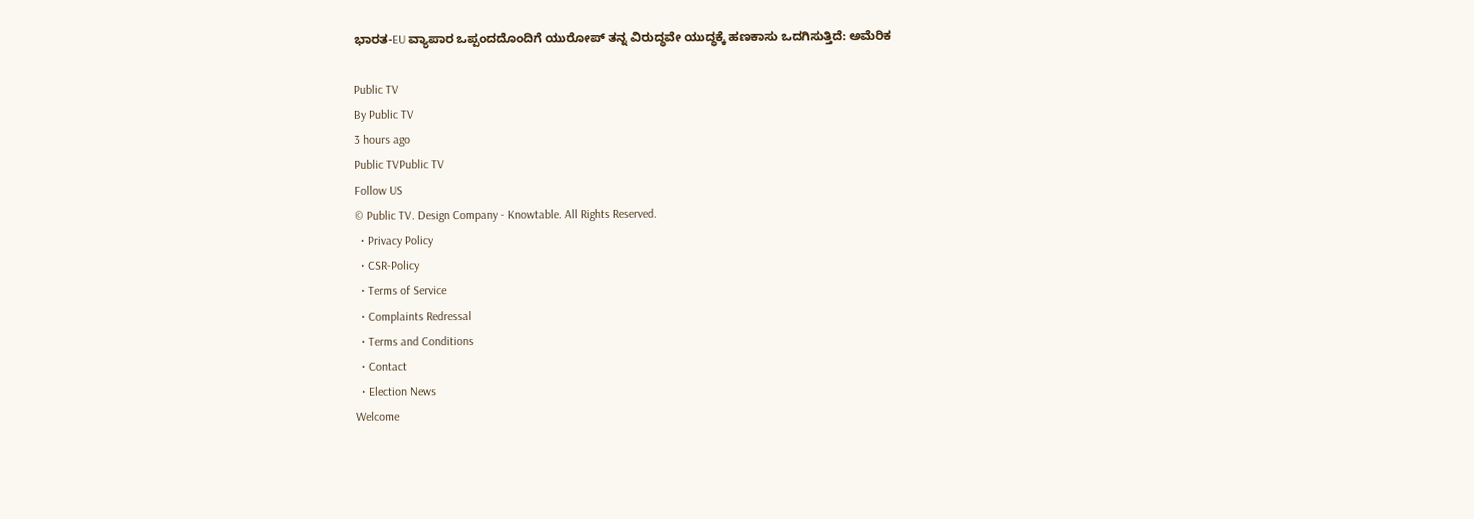ಭಾರತ-EU ವ್ಯಾಪಾರ ಒಪ್ಪಂದದೊಂದಿಗೆ ಯುರೋಪ್ ತನ್ನ ವಿರುದ್ಧವೇ ಯುದ್ಧಕ್ಕೆ ಹಣಕಾಸು ಒದಗಿಸುತ್ತಿದೆ: ಅಮೆರಿಕ

Public TV
By Public TV
3 hours ago
Public TVPublic TV
Follow US
© Public TV. Design Company - Knowtable. All Rights Reserved.
  • Privacy Policy
  • CSR-Policy
  • Terms of Service
  • Complaints Redressal
  • Terms and Conditions
  • Contact
  • Election News
Welcome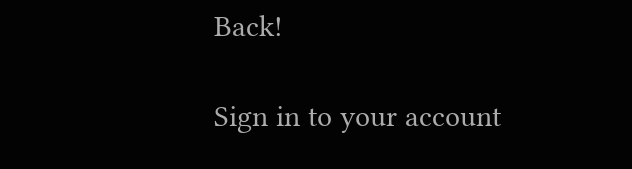Back!

Sign in to your account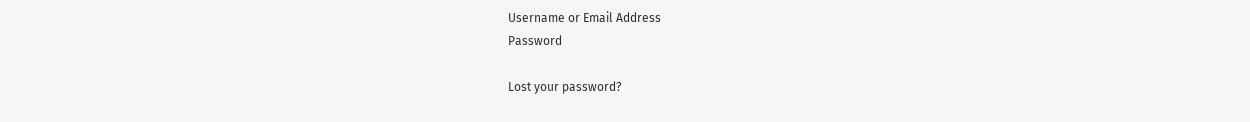Username or Email Address
Password

Lost your password?